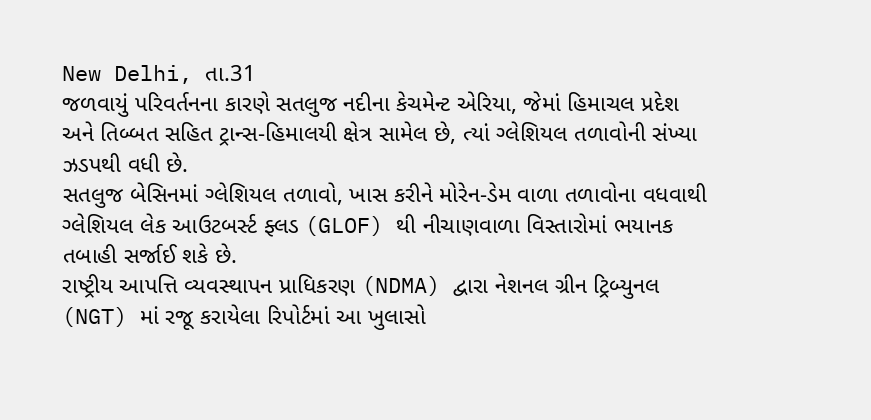New Delhi, તા.31
જળવાયું પરિવર્તનના કારણે સતલુજ નદીના કેચમેન્ટ એરિયા, જેમાં હિમાચલ પ્રદેશ અને તિબ્બત સહિત ટ્રાન્સ-હિમાલયી ક્ષેત્ર સામેલ છે, ત્યાં ગ્લેશિયલ તળાવોની સંખ્યા ઝડપથી વધી છે.
સતલુજ બેસિનમાં ગ્લેશિયલ તળાવો, ખાસ કરીને મોરેન-ડેમ વાળા તળાવોના વધવાથી ગ્લેશિયલ લેક આઉટબર્સ્ટ ફ્લડ (GLOF) થી નીચાણવાળા વિસ્તારોમાં ભયાનક તબાહી સર્જાઈ શકે છે.
રાષ્ટ્રીય આપત્તિ વ્યવસ્થાપન પ્રાધિકરણ (NDMA) દ્વારા નેશનલ ગ્રીન ટ્રિબ્યુનલ (NGT) માં રજૂ કરાયેલા રિપોર્ટમાં આ ખુલાસો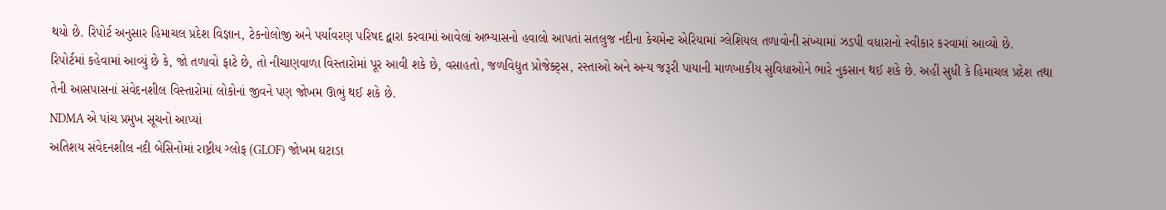થયો છે. રિપોર્ટ અનુસાર હિમાચલ પ્રદેશ વિજ્ઞાન, ટેકનોલોજી અને પર્યાવરણ પરિષદ દ્વારા કરવામાં આવેલાં અભ્યાસનો હવાલો આપતાં સતલુજ નદીના કેચમેન્ટ એરિયામાં ગ્લેશિયલ તળાવોની સંખ્યામાં ઝડપી વધારાનો સ્વીકાર કરવામાં આવ્યો છે.
રિપોર્ટમાં કહેવામાં આવ્યું છે કે, જો તળાવો ફાટે છે, તો નીચાણવાળા વિસ્તારોમાં પૂર આવી શકે છે, વસાહતો, જળવિદ્યુત પ્રોજેક્ટ્સ, રસ્તાઓ અને અન્ય જરૂરી પાયાની માળખાકીય સુવિધાઓને ભારે નુકસાન થઈ શકે છે. અહીં સુધી કે હિમાચલ પ્રદેશ તથા તેની આસપાસનાં સંવેદનશીલ વિસ્તારોમાં લોકોનાં જીવને પણ જોખમ ઊભું થઈ શકે છે.
NDMA એ પાંચ પ્રમુખ સૂચનો આપ્યાં
અતિશય સંવેદનશીલ નદી બેસિનોમાં રાષ્ટ્રીય ગ્લોફ (GLOF) જોખમ ઘટાડા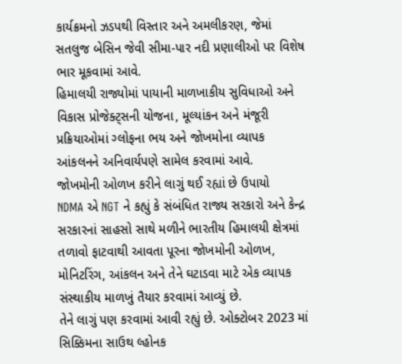કાર્યક્રમનો ઝડપથી વિસ્તાર અને અમલીકરણ, જેમાં સતલુજ બેસિન જેવી સીમા-પાર નદી પ્રણાલીઓ પર વિશેષ ભાર મૂકવામાં આવે.
હિમાલયી રાજ્યોમાં પાયાની માળખાકીય સુવિધાઓ અને વિકાસ પ્રોજેક્ટ્સની યોજના, મૂલ્યાંકન અને મંજૂરી પ્રક્રિયાઓમાં ગ્લોફના ભય અને જોખમોના વ્યાપક આંકલનને અનિવાર્યપણે સામેલ કરવામાં આવે.
જોખમોની ઓળખ કરીને લાગું થઈ રહ્યાં છે ઉપાયો
NDMA એ NGT ને કહ્યું કે સંબંધિત રાજ્ય સરકારો અને કેન્દ્ર સરકારનાં સાહસો સાથે મળીને ભારતીય હિમાલયી ક્ષેત્રમાં તળાવો ફાટવાથી આવતા પૂરના જોખમોની ઓળખ, મોનિટરિંગ, આંકલન અને તેને ઘટાડવા માટે એક વ્યાપક સંસ્થાકીય માળખું તૈયાર કરવામાં આવ્યું છે.
તેને લાગું પણ કરવામાં આવી રહ્યું છે. ઓક્ટોબર 2023 માં સિક્કિમના સાઉથ લ્હોનક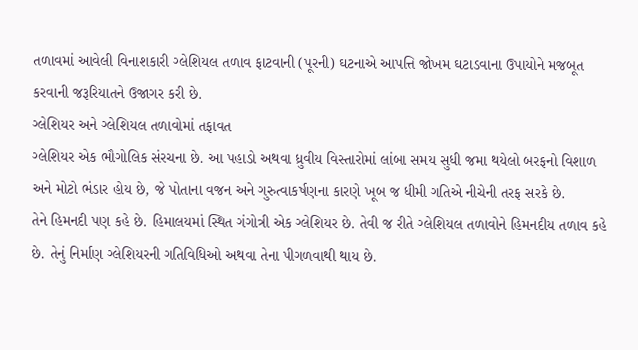તળાવમાં આવેલી વિનાશકારી ગ્લેશિયલ તળાવ ફાટવાની (પૂરની) ઘટનાએ આપત્તિ જોખમ ઘટાડવાના ઉપાયોને મજબૂત કરવાની જરૂરિયાતને ઉજાગર કરી છે.
ગ્લેશિયર અને ગ્લેશિયલ તળાવોમાં તફાવત
ગ્લેશિયર એક ભૌગોલિક સંરચના છે. આ પહાડો અથવા ધ્રુવીય વિસ્તારોમાં લાંબા સમય સુધી જમા થયેલો બરફનો વિશાળ અને મોટો ભંડાર હોય છે, જે પોતાના વજન અને ગુરુત્વાકર્ષણના કારણે ખૂબ જ ધીમી ગતિએ નીચેની તરફ સરકે છે.
તેને હિમનદી પણ કહે છે. હિમાલયમાં સ્થિત ગંગોત્રી એક ગ્લેશિયર છે. તેવી જ રીતે ગ્લેશિયલ તળાવોને હિમનદીય તળાવ કહે છે. તેનું નિર્માણ ગ્લેશિયરની ગતિવિધિઓ અથવા તેના પીગળવાથી થાય છે.